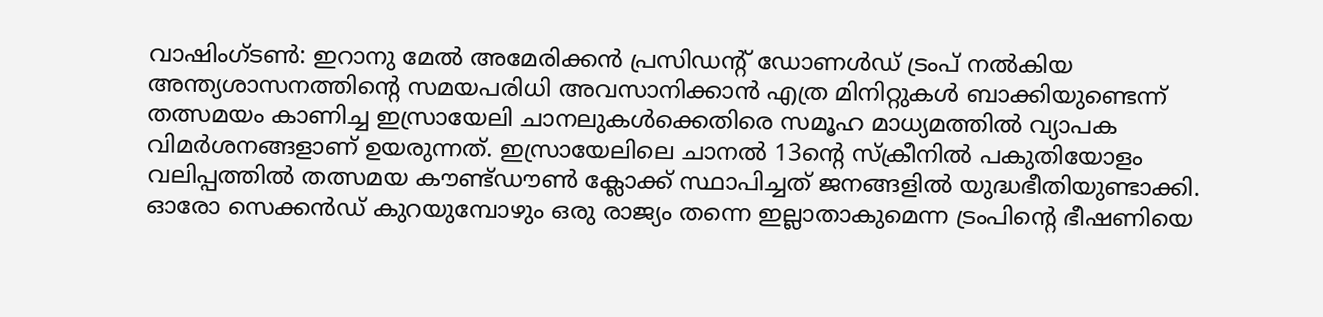വാഷിംഗ്ടൺ: ഇറാനു മേൽ അമേരിക്കൻ പ്രസിഡൻ്റ് ഡോണൾഡ് ട്രംപ് നൽകിയ അന്ത്യശാസനത്തിൻ്റെ സമയപരിധി അവസാനിക്കാൻ എത്ര മിനിറ്റുകൾ ബാക്കിയുണ്ടെന്ന് തത്സമയം കാണിച്ച ഇസ്രായേലി ചാനലുകൾക്കെതിരെ സമൂഹ മാധ്യമത്തിൽ വ്യാപക വിമർശനങ്ങളാണ് ഉയരുന്നത്. ഇസ്രായേലിലെ ചാനൽ 13ൻ്റെ സ്ക്രീനിൽ പകുതിയോളം വലിപ്പത്തിൽ തത്സമയ കൗണ്ട്ഡൗൺ ക്ലോക്ക് സ്ഥാപിച്ചത് ജനങ്ങളിൽ യുദ്ധഭീതിയുണ്ടാക്കി.
ഓരോ സെക്കൻഡ് കുറയുമ്പോഴും ഒരു രാജ്യം തന്നെ ഇല്ലാതാകുമെന്ന ട്രംപിൻ്റെ ഭീഷണിയെ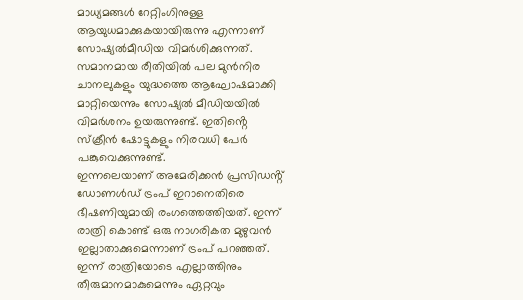മാധ്യമങ്ങൾ റേറ്റിംഗിനുള്ള ആയുധമാക്കുകയായിരുന്നു എന്നാണ് സോഷ്യൽമീഡിയ വിമർശിക്കുന്നത്. സമാനമായ രീതിയിൽ പല മുൻനിര ചാനലുകളും യുദ്ധത്തെ ആഘോഷമാക്കി മാറ്റിയെന്നും സോഷ്യൽ മീഡിയയിൽ വിമർശനം ഉയരുന്നുണ്ട്. ഇതിൻ്റെ സ്ക്രീൻ ഷോട്ടുകളും നിരവധി പേർ പങ്കുവെക്കുന്നുണ്ട്.
ഇന്നലെയാണ് അമേരിക്കൻ പ്രസിഡൻ്റ് ഡോണൾഡ് ട്രംപ് ഇറാനെതിരെ ഭീഷണിയുമായി രംഗത്തെത്തിയത്. ഇന്ന് രാത്രി കൊണ്ട് ഒരു നാഗരികത മുഴുവൻ ഇല്ലാതാക്കുമെന്നാണ് ട്രംപ് പറഞ്ഞത്. ഇന്ന് രാത്രിയോടെ എല്ലാത്തിനും തീരുമാനമാകുമെന്നും ഏറ്റവും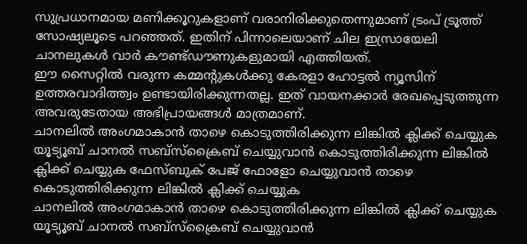സുപ്രധാനമായ മണിക്കൂറുകളാണ് വരാനിരിക്കുതെന്നുമാണ് ട്രംപ് ട്രൂത്ത് സോഷ്യലൂടെ പറഞ്ഞത്. ഇതിന് പിന്നാലെയാണ് ചില ഇസ്രായേലി ചാനലുകൾ വാർ കൗണ്ട്ഡൗണുകളുമായി എത്തിയത്.
ഈ സൈറ്റിൽ വരുന്ന കമ്മന്റുകൾക്കു കേരളാ ഹോട്ടൽ ന്യൂസിന് ഉത്തരവാദിത്ത്വം ഉണ്ടായിരിക്കുന്നതല്ല. ഇത് വായനക്കാർ രേഖപ്പെടുത്തുന്ന അവരുടേതായ അഭിപ്രായങ്ങൾ മാത്രമാണ്.
ചാനലിൽ അംഗമാകാൻ താഴെ കൊടുത്തിരിക്കുന്ന ലിങ്കിൽ ക്ലിക്ക് ചെയ്യുക
യൂട്യൂബ് ചാനൽ സബ്സ്ക്രൈബ് ചെയ്യുവാൻ കൊടുത്തിരിക്കുന്ന ലിങ്കിൽ ക്ലിക്ക് ചെയ്യുക ഫേസ്ബുക് പേജ് ഫോളോ ചെയ്യുവാൻ താഴെ കൊടുത്തിരിക്കുന്ന ലിങ്കിൽ ക്ലിക്ക് ചെയ്യുക
ചാനലിൽ അംഗമാകാൻ താഴെ കൊടുത്തിരിക്കുന്ന ലിങ്കിൽ ക്ലിക്ക് ചെയ്യുക
യൂട്യൂബ് ചാനൽ സബ്സ്ക്രൈബ് ചെയ്യുവാൻ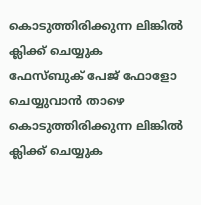കൊടുത്തിരിക്കുന്ന ലിങ്കിൽ ക്ലിക്ക് ചെയ്യുക
ഫേസ്ബുക് പേജ് ഫോളോ ചെയ്യുവാൻ താഴെ കൊടുത്തിരിക്കുന്ന ലിങ്കിൽ ക്ലിക്ക് ചെയ്യുക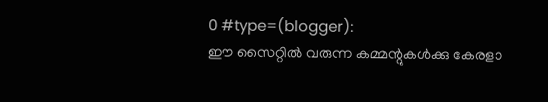0 #type=(blogger):
ഈ സൈറ്റിൽ വരുന്ന കമ്മന്റുകൾക്കു കേരളാ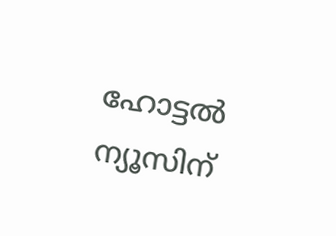ഹോട്ടൽ ന്യൂസിന്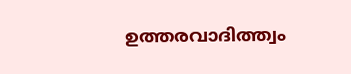ഉത്തരവാദിത്ത്വം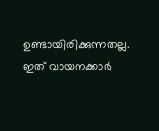ഉണ്ടായിരിക്കുന്നതല്ല. ഇത് വായനക്കാർ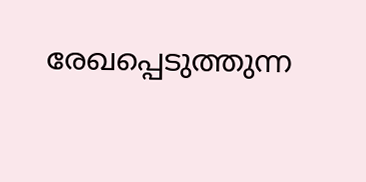രേഖപ്പെടുത്തുന്ന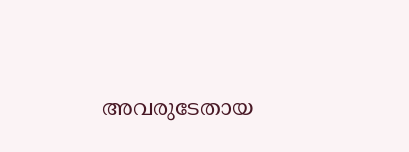അവരുടേതായ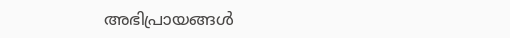അഭിപ്രായങ്ങൾ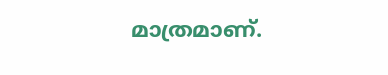മാത്രമാണ്.